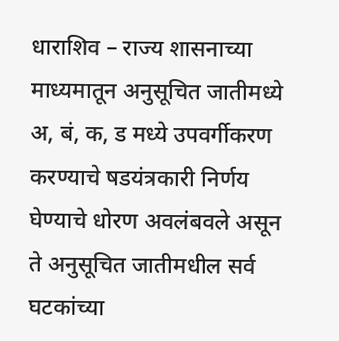धाराशिव – राज्य शासनाच्या माध्यमातून अनुसूचित जातीमध्ये अ, बं, क, ड मध्ये उपवर्गीकरण करण्याचे षडयंत्रकारी निर्णय घेण्याचे धोरण अवलंबवले असून ते अनुसूचित जातीमधील सर्व घटकांच्या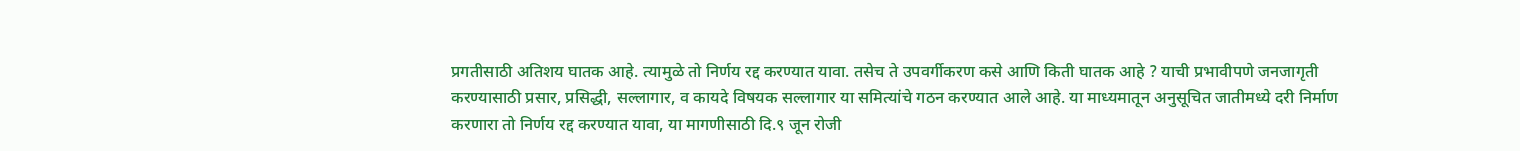प्रगतीसाठी अतिशय घातक आहे. त्यामुळे तो निर्णय रद्द करण्यात यावा. तसेच ते उपवर्गीकरण कसे आणि किती घातक आहे ? याची प्रभावीपणे जनजागृती करण्यासाठी प्रसार, प्रसिद्धी, सल्लागार, व कायदे विषयक सल्लागार या समित्यांचे गठन करण्यात आले आहे. या माध्यमातून अनुसूचित जातीमध्ये दरी निर्माण करणारा तो निर्णय रद्द करण्यात यावा, या मागणीसाठी दि.९ जून रोजी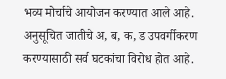भव्य मोर्चाचे आयोजन करण्यात आले आहे.
अनुसूचित जातीचे अ, ब, क, ड उपवर्गीकरण करण्यासाठी सर्व घटकांचा विरोध होत आहे.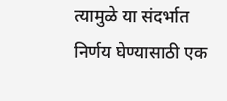त्यामुळे या संदर्भात निर्णय घेण्यासाठी एक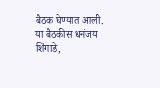बैठक घेण्यात आली. या बैठकीस धनंजय शिंगाडे,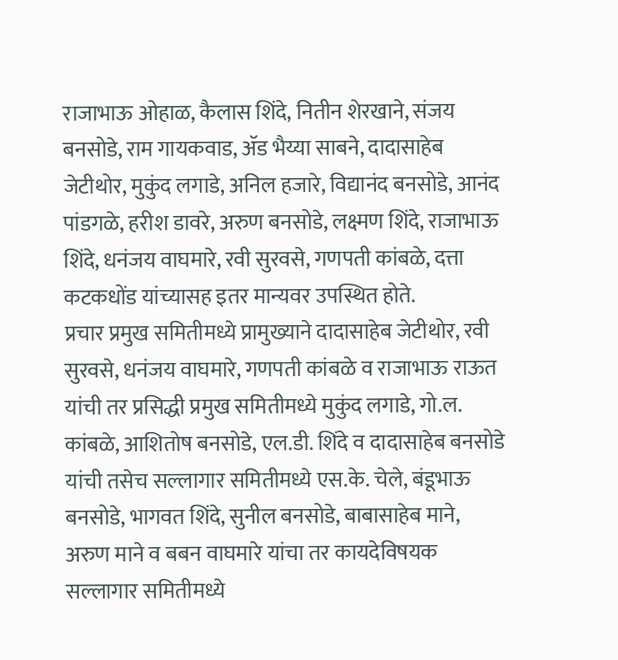राजाभाऊ ओहाळ, कैलास शिंदे, नितीन शेरखाने, संजय बनसोडे, राम गायकवाड, ॲड भैय्या साबने, दादासाहेब जेटीथोर, मुकुंद लगाडे, अनिल हजारे, विद्यानंद बनसोडे, आनंद पांडगळे, हरीश डावरे, अरुण बनसोडे, लक्ष्मण शिंदे, राजाभाऊ शिंदे, धनंजय वाघमारे, रवी सुरवसे, गणपती कांबळे, दत्ता कटकधोंड यांच्यासह इतर मान्यवर उपस्थित होते.
प्रचार प्रमुख समितीमध्ये प्रामुख्याने दादासाहेब जेटीथोर, रवी सुरवसे, धनंजय वाघमारे, गणपती कांबळे व राजाभाऊ राऊत यांची तर प्रसिद्धी प्रमुख समितीमध्ये मुकुंद लगाडे, गो.ल. कांबळे, आशितोष बनसोडे, एल.डी. शिंदे व दादासाहेब बनसोडे यांची तसेच सल्लागार समितीमध्ये एस.के. चेले, बंडूभाऊ बनसोडे, भागवत शिंदे, सुनील बनसोडे, बाबासाहेब माने, अरुण माने व बबन वाघमारे यांचा तर कायदेविषयक सल्लागार समितीमध्ये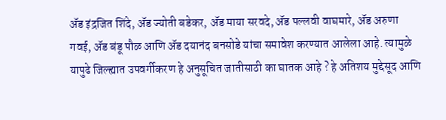ॲड इंद्रजित शिंदे, ॲड ज्योती बडेकर, ॲड माया सरवदे, ॲड पल्लवी वाघमारे, ॲड अरुणा गवई, ॲड बंडू पौळ आणि ॲड दयानंद बनसोडे यांचा समावेश करण्यात आलेला आहे. त्यामुळे यापुढे जिल्ह्यात उपवर्गीकरण हे अनुसूचित जातीसाठी का घातक आहे ? हे अतिशय मुद्देसूद आणि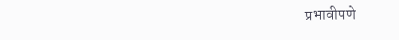प्रभावीपणे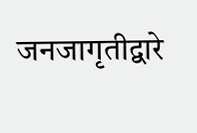जनजागृतीद्वारे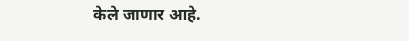केले जाणार आहे.